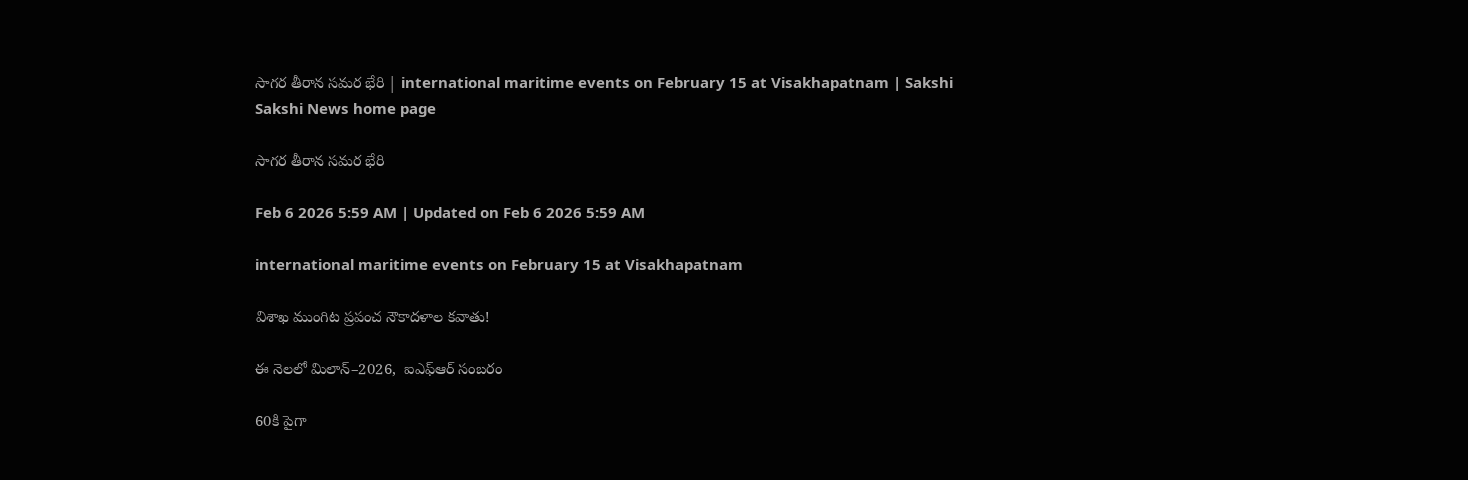సాగర తీరాన సమర భేరి | international maritime events on February 15 at Visakhapatnam | Sakshi
Sakshi News home page

సాగర తీరాన సమర భేరి

Feb 6 2026 5:59 AM | Updated on Feb 6 2026 5:59 AM

international maritime events on February 15 at Visakhapatnam

విశాఖ ముంగిట ప్రపంచ నౌకాదళాల కవాతు!

ఈ నెలలో మిలాన్‌–2026,  ఐఎఫ్‌ఆర్‌ సంబరం

60కి పైగా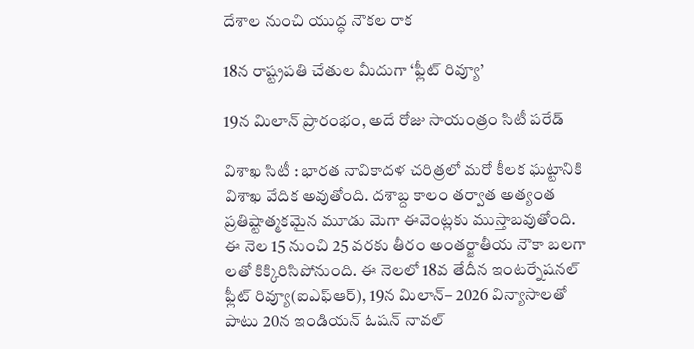దేశాల నుంచి యుద్ధ నౌకల రాక

18న రాష్ట్రపతి చేతుల మీదుగా ‘ఫ్లీట్‌ రివ్యూ’

19న మిలాన్‌ ప్రారంభం, అదే రోజు సాయంత్రం సిటీ పరేడ్‌

విశాఖ సిటీ : భారత నావికాదళ చరిత్రలో మరో కీలక ఘట్టానికి విశాఖ వేదిక అవుతోంది. దశాబ్ద కాలం తర్వాత అత్యంత ప్రతిష్టాత్మకమైన మూడు మెగా ఈవెంట్లకు ముస్తాబవుతోంది. ఈ నెల 15 నుంచి 25 వరకు తీరం అంతర్జాతీయ నౌకా బలగా లతో కిక్కిరిసిపోనుంది. ఈ నెలలో 18వ తేదీన ఇంటర్నేషనల్‌ ఫ్లీట్‌ రివ్యూ(ఐఎఫ్‌ఆర్‌), 19న మిలాన్‌– 2026 విన్యాసాలతో పాటు 20న ఇండియన్‌ ఓషన్‌ నావల్‌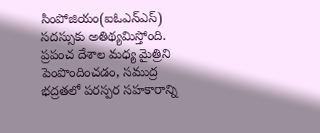సింపోజియం(ఐఓఎన్‌ఎస్‌) సదస్సుకు అతిథ్యమిస్తోంది. ప్రపంచ దేశాల మధ్య మైత్రిని పెంపొందించడం, సముద్ర భద్రతలో పరస్పర సహకారాన్ని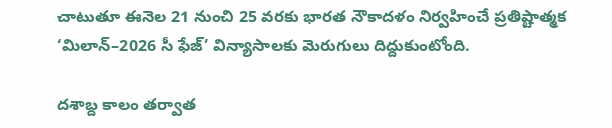చాటుతూ ఈనెల 21 నుంచి 25 వరకు భారత నౌకాదళం నిర్వహించే ప్రతిష్టాత్మక ‘మిలాన్‌–2026 సీ ఫేజ్‌’ విన్యాసాలకు మెరుగులు దిద్దుకుంటోంది.

దశాబ్ద కాలం తర్వాత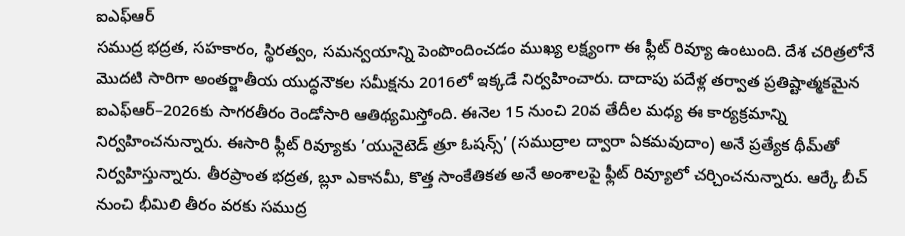ఐఎఫ్‌ఆర్‌
సముద్ర భద్రత, సహకారం, స్థిరత్వం, సమన్వయాన్ని పెంపొందించడం ముఖ్య లక్ష్యంగా ఈ ఫ్లీట్‌ రివ్యూ ఉంటుంది. దేశ చరిత్రలోనే మొదటి సారిగా అంతర్జాతీయ యుద్ధనౌకల సమీక్షను 2016లో ఇక్కడే నిర్వహించారు. దాదాపు పదేళ్ల తర్వాత ప్రతిష్టాత్మకమైన ఐఎఫ్‌ఆర్‌–2026కు సాగరతీరం రెండోసారి ఆతిథ్యమిస్తోంది. ఈనెల 15 నుంచి 20వ తేదీల మధ్య ఈ కార్యక్రమాన్ని నిర్వహించనున్నారు. ఈసారి ఫ్లీట్‌ రివ్యూకు ’యునైటెడ్‌ త్రూ ఓషన్స్‌’ (సముద్రాల ద్వారా ఏకమవుదాం) అనే ప్రత్యేక థీమ్‌తో నిర్వహిస్తున్నారు. తీరప్రాంత భద్రత, బ్లూ ఎకానమీ, కొత్త సాంకేతికత అనే అంశాలపై ఫ్లీట్‌ రివ్యూలో చర్చించనున్నారు. ఆర్కే బీచ్‌ నుంచి భీమిలి తీరం వరకు సముద్ర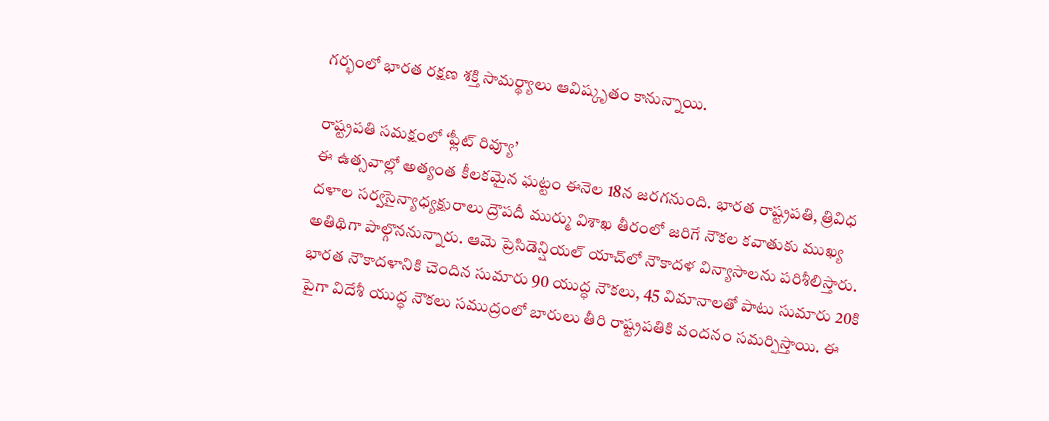గర్భంలో భారత రక్షణ శక్తి సామర్థ్యాలు ఆవిష్కృతం కానున్నాయి.

రాష్ట్రపతి సమక్షంలో ‘ఫ్లీట్‌ రివ్యూ’
ఈ ఉత్సవాల్లో అత్యంత కీలకమైన ఘట్టం ఈనెల 18న జరగనుంది. భారత రాష్ట్రపతి, త్రివిధ దళాల సర్వసైన్యాధ్యక్షురాలు ద్రౌపదీ ముర్ము విశాఖ తీరంలో జరిగే నౌకల కవాతుకు ముఖ్య అతిథిగా పాల్గొననున్నారు. ఆమె ప్రెసిడెన్షియల్‌ యాచ్‌లో నౌకాదళ విన్యాసాలను పరిశీలిస్తారు. భారత నౌకాదళానికి చెందిన సుమారు 90 యుద్ధ నౌకలు, 45 విమానాలతో పాటు సుమారు 20కి పైగా విదేశీ యుద్ధ నౌకలు సముద్రంలో బారులు తీరి రాష్ట్రపతికి వందనం సమర్పిస్తాయి. ఈ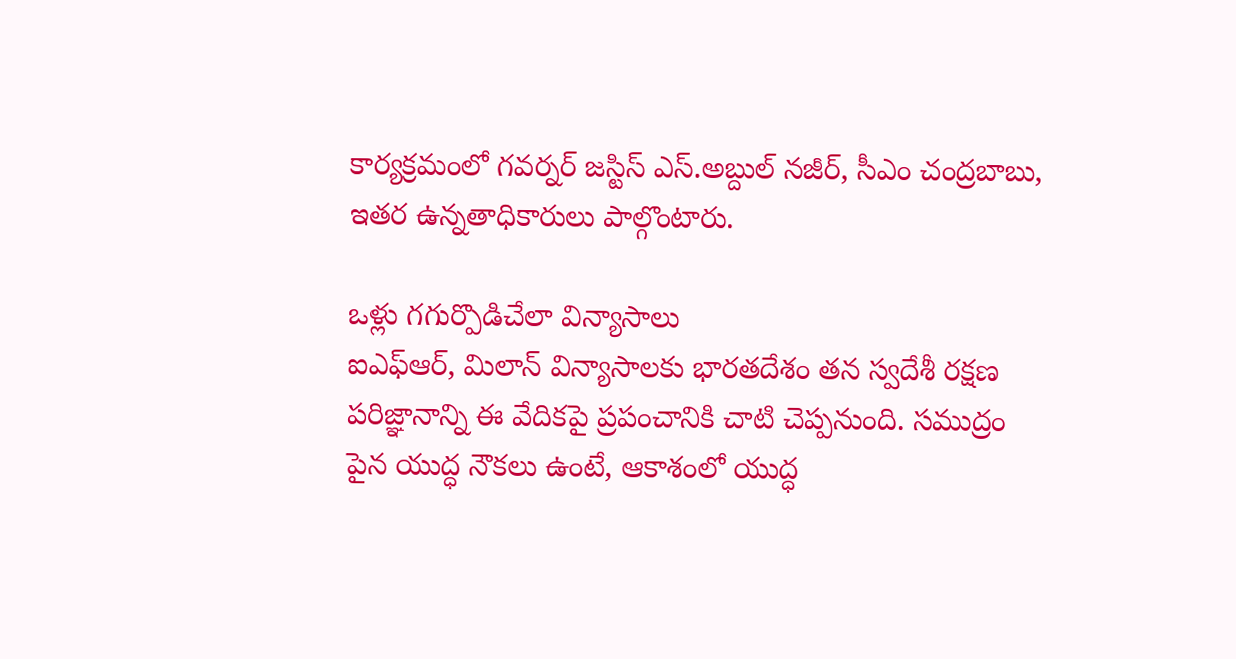కార్యక్రమంలో గవర్నర్‌ జస్టిస్‌ ఎస్‌.అబ్దుల్‌ నజీర్, సీఎం చంద్రబాబు, ఇతర ఉన్నతాధికారులు పాల్గొంటారు.

ఒళ్లు గగుర్పొడిచేలా విన్యాసాలు
ఐఎఫ్‌ఆర్, మిలాన్‌ విన్యాసాలకు భారతదేశం తన స్వదేశీ రక్షణ పరిజ్ఞానాన్ని ఈ వేదికపై ప్రపంచానికి చాటి చెప్పనుంది. సముద్రం పైన యుద్ధ నౌకలు ఉంటే, ఆకాశంలో యుద్ధ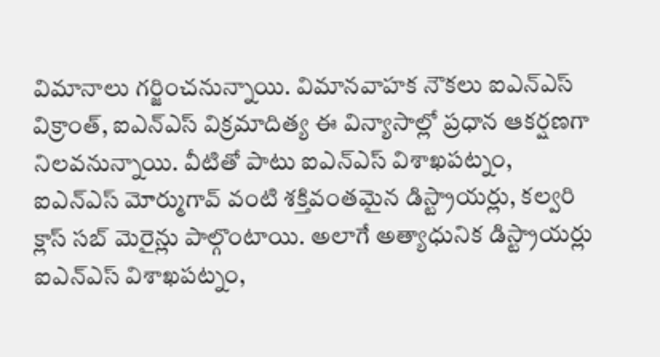విమానాలు గర్జించనున్నాయి. విమానవాహక నౌకలు ఐఎన్‌ఎస్‌ విక్రాంత్, ఐఎన్‌ఎస్‌ విక్రమాదిత్య ఈ విన్యాసాల్లో ప్రధాన ఆకర్షణగా నిలవనున్నాయి. వీటితో పాటు ఐఎన్‌ఎస్‌ విశాఖపట్నం, ఐఎన్‌ఎస్‌ మోర్ముగావ్‌ వంటి శక్తివంతమైన డిస్ట్రాయర్లు, కల్వరి క్లాస్‌ సబ్‌ మెరైన్లు పాల్గొంటాయి. అలాగే అత్యాధునిక డిస్ట్రాయర్లు ఐఎన్‌ఎస్‌ విశాఖపట్నం,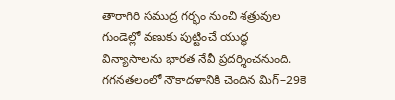తారాగిరి సముద్ర గర్భం నుంచి శత్రువుల గుండెల్లో వణుకు పుట్టించే యుద్ధ విన్యాసాలను భారత నేవీ ప్రదర్శించనుంది. గగనతలంలో నౌకాదళానికి చెందిన మిగ్‌–29కె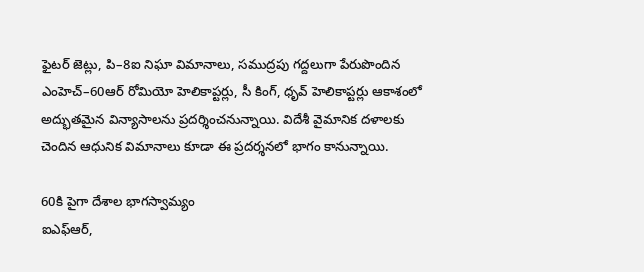ఫైటర్‌ జెట్లు, పి–8ఐ నిఘా విమానాలు, సముద్రపు గద్దలుగా పేరుపొందిన ఎంహెచ్‌–60ఆర్‌ రోమియో హెలికాప్టర్లు, సీ కింగ్, ధృవ్‌ హెలికాప్టర్లు ఆకాశంలో అద్భుతమైన విన్యాసాలను ప్రదర్శించనున్నాయి. విదేశీ వైమానిక దళాలకు చెందిన ఆధునిక విమానాలు కూడా ఈ ప్రదర్శనలో భాగం కానున్నాయి.

60కి పైగా దేశాల భాగస్వామ్యం
ఐఎఫ్‌ఆర్,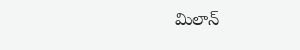మిలాన్‌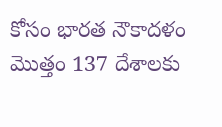కోసం భారత నౌకాదళం మొత్తం 137 దేశాలకు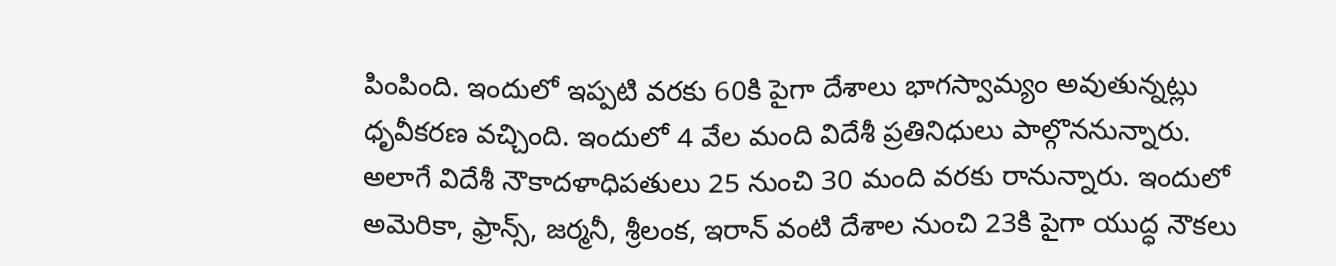పింపింది. ఇందులో ఇప్పటి వరకు 60కి పైగా దేశాలు భాగస్వామ్యం అవుతున్నట్లు ధృవీకరణ వచ్చింది. ఇందులో 4 వేల మంది విదేశీ ప్రతినిధులు పాల్గొననున్నారు. అలాగే విదేశీ నౌకాదళాధిపతులు 25 నుంచి 30 మంది వరకు రానున్నారు. ఇందులో అమెరికా, ఫ్రాన్స్, జర్మనీ, శ్రీలంక, ఇరాన్‌ వంటి దేశాల నుంచి 23కి పైగా యుద్ధ నౌకలు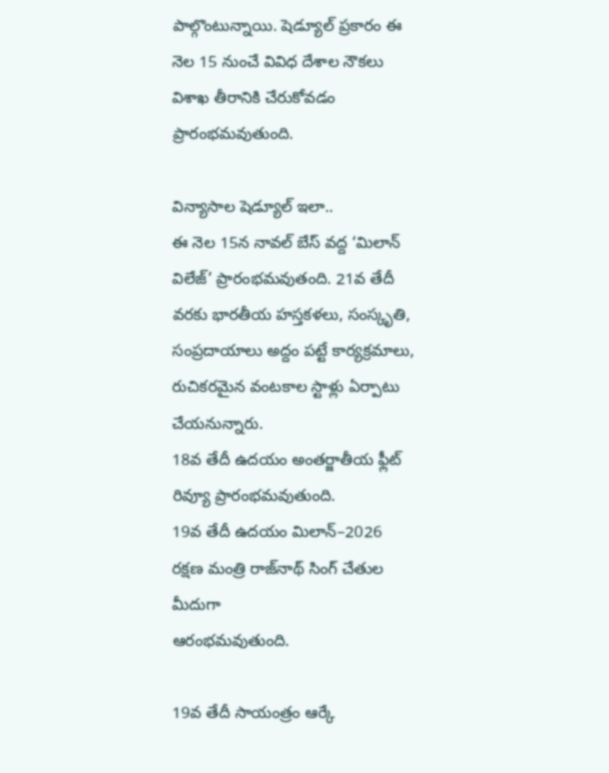పాల్గొంటున్నాయి. షెడ్యూల్‌ ప్రకారం ఈ నెల 15 నుంచే వివిధ దేశాల నౌకలు విశాఖ తీరానికి చేరుకోవడం ప్రారంభమవుతుంది.

విన్యాసాల షెడ్యూల్‌ ఇలా..
ఈ నెల 15న నావల్‌ బేస్‌ వద్ద ‘మిలాన్‌ విలేజ్‌’ ప్రారంభమవుతంది. 21వ తేదీ వరకు భారతీయ హస్తకళలు, సంస్కృతి, సంప్రదాయాలు అద్దం పట్టే కార్యక్రమాలు, రుచికరమైన వంటకాల స్టాళ్లు ఏర్పాటు చేయనున్నారు.
18వ తేదీ ఉదయం అంతర్జాతీయ ఫ్లీట్‌ రివ్యూ ప్రారంభమవుతుంది.
19వ తేదీ ఉదయం మిలాన్‌–2026 రక్షణ మంత్రి రాజ్‌నాథ్‌ సింగ్‌ చేతుల మీదుగా
ఆరంభమవుతుంది.

19వ తేదీ సాయంత్రం ఆర్కే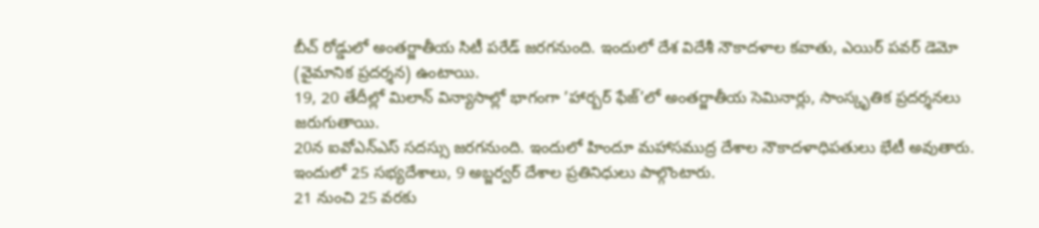బీచ్‌ రోడ్డులో అంతర్జాతీయ సిటీ పరేడ్‌ జరగనుంది. ఇందులో దేశ విదేశీ నౌకాదళాల కవాతు, ఎయిర్‌ పవర్‌ డెమో (వైమానిక ప్రదర్శన) ఉంటాయి.
19, 20 తేదీల్లో మిలాన్‌ విన్యాసాల్లో భాగంగా ’హార్బర్‌ ఫేజ్‌’లో అంతర్జాతీయ సెమినార్లు, సాంస్కృతిక ప్రదర్శనలు జరుగుతాయి.
20న ఐవోఎన్‌ఎస్‌ సదస్సు జరగనుంది. ఇందులో హిందూ మహాసముద్ర దేశాల నౌకాదళాధిపతులు భేటీ అవుతారు. ఇందులో 25 సభ్యదేశాలు, 9 అబ్జర్వర్‌ దేశాల ప్రతినిధులు పాల్గొంటారు.
21 నుంచి 25 వరకు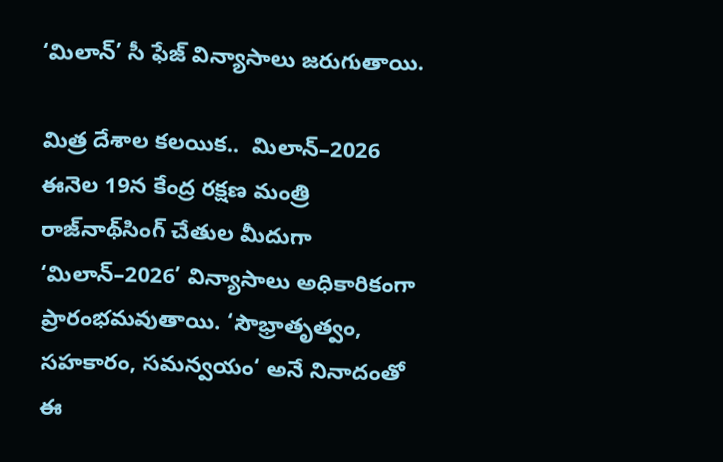‘మిలాన్‌’ సీ ఫేజ్‌ విన్యాసాలు జరుగుతాయి.

మిత్ర దేశాల కలయిక..  మిలాన్‌–2026
ఈనెల 19న కేంద్ర రక్షణ మంత్రి రాజ్‌నాథ్‌సింగ్‌ చేతుల మీదుగా ‘మిలాన్‌–2026’ విన్యాసాలు అధికారికంగా ప్రారంభమవుతాయి. ‘సౌభ్రాతృత్వం, సహకారం, సమన్వయం‘ అనే నినాదంతో ఈ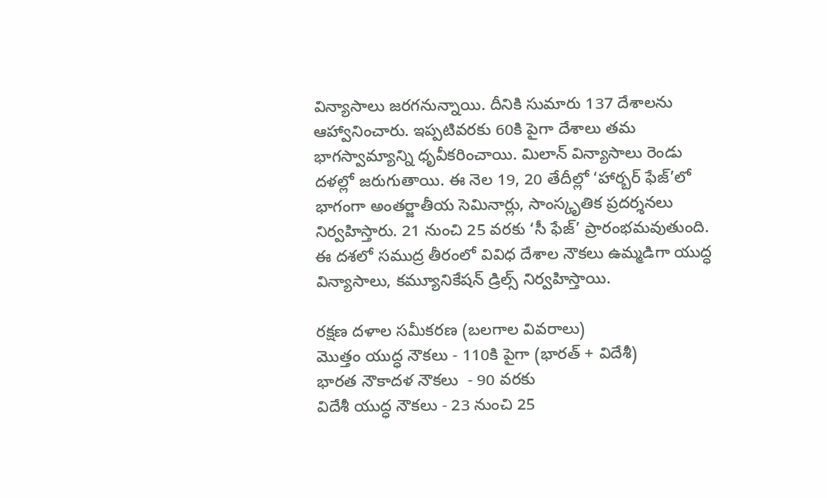విన్యాసాలు జరగనున్నాయి. దీనికి సుమారు 137 దేశాలను ఆహ్వానించారు. ఇప్పటివరకు 60కి పైగా దేశాలు తమ భాగస్వామ్యాన్ని ధృవీకరించాయి. మిలాన్‌ విన్యాసాలు రెండు దళల్లో జరుగుతాయి. ఈ నెల 19, 20 తేదీల్లో ‘హార్బర్‌ ఫేజ్‌’లో భాగంగా అంతర్జాతీయ సెమినార్లు, సాంస్కృతిక ప్రదర్శనలు నిర్వహిస్తారు. 21 నుంచి 25 వరకు ‘సీ ఫేజ్‌’ ప్రారంభమవుతుంది. ఈ దశలో సముద్ర తీరంలో వివిధ దేశాల నౌకలు ఉమ్మడిగా యుద్ధ విన్యాసాలు, కమ్యూనికేషన్‌ డ్రిల్స్‌ నిర్వహిస్తాయి.

రక్షణ దళాల సమీకరణ (బలగాల వివరాలు)
మొత్తం యుద్ధ నౌకలు - 110కి పైగా (భారత్‌ + విదేశీ)
భారత నౌకాదళ నౌకలు  - 90 వరకు
విదేశీ యుద్ధ నౌకలు - 23 నుంచి 25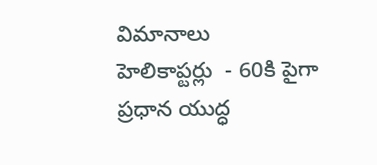విమానాలు
హెలికాప్టర్లు  - 60కి పైగా
ప్రధాన యుద్ధ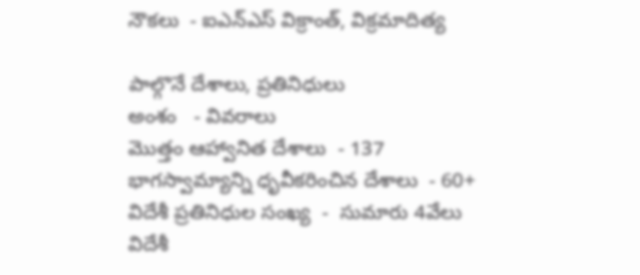నౌకలు  - ఐఎన్‌ఎస్‌ విక్రాంత్, విక్రమాదిత్య

పాల్గొనే దేశాలు, ప్రతినిధులు
అంశం   - వివరాలు
మొత్తం ఆహ్వానిత దేశాలు  - 137
భాగస్వామ్యాన్ని ధృవీకరించిన దేశాలు  - 60+
విదేశీ ప్రతినిధుల సంఖ్య  -  సుమారు 4వేలు
విదేశీ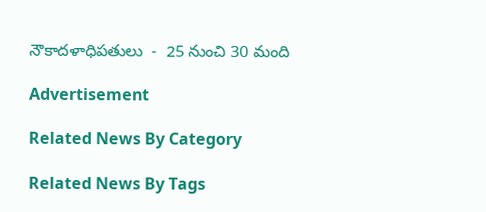నౌకాదళాధిపతులు  -  25 నుంచి 30 మంది

Advertisement

Related News By Category

Related News By Tags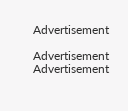Advertisement

Advertisement
Advertisement